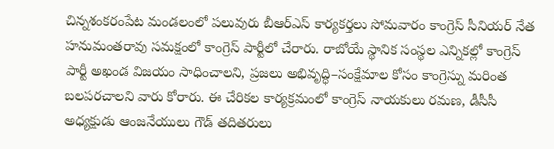చిన్నశంకరంపేట మండలంలో పలువురు బీఆర్ఎస్ కార్యకర్తలు సోమవారం కాంగ్రెస్ సీనియర్ నేత హనుమంతరావు సమక్షంలో కాంగ్రెస్ పార్టీలో చేరారు. రాబోయే స్థానిక సంస్థల ఎన్నికల్లో కాంగ్రెస్ పార్టీ అఖండ విజయం సాధించాలని, ప్రజలు అభివృద్ధి–సంక్షేమాల కోసం కాంగ్రెస్ను మరింత బలపరచాలని వారు కోరారు. ఈ చేరికల కార్యక్రమంలో కాంగ్రెస్ నాయకులు రమణ, డీసీసీ అధ్యక్షుడు ఆంజనేయులు గౌడ్ తదితరులు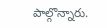పాల్గొన్నారు.